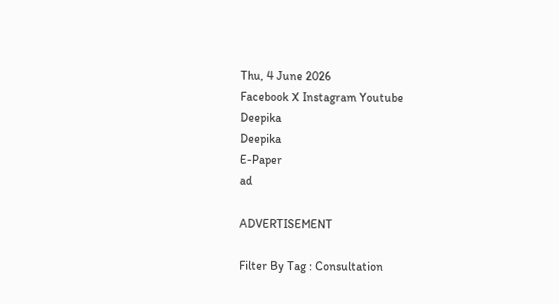Thu, 4 June 2026
Facebook X Instagram Youtube
Deepika
Deepika
E-Paper
ad

ADVERTISEMENT

Filter By Tag : Consultation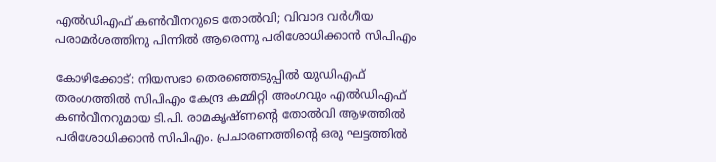എൽഡിഎഫ് കൺവീനറുടെ തോൽവി; വിവാദ വര്‍ഗീയ പരാമര്‍ശത്തിനു പിന്നിൽ ആരെന്നു പരിശോധിക്കാന്‍ സിപിഎം

കോഴിക്കോട്: നിയസഭാ തെരഞ്ഞെടുപ്പിൽ യുഡിഎഫ് തരംഗത്തിൽ സിപിഎം കേന്ദ്ര കമ്മിറ്റി അംഗവും എൽഡിഎഫ് കൺവീനറുമായ ടി.പി. രാമകൃഷ്ണന്‍റെ തോൽവി ആഴത്തില്‍ പരിശോധിക്കാന്‍ സിപിഎം. പ്രചാരണത്തിന്‍റെ ഒരു ഘട്ടത്തില്‍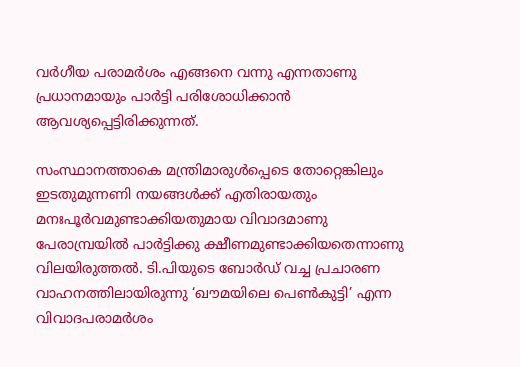വര്‍ഗീയ പരാമര്‍ശം എങ്ങനെ വന്നു എന്നതാണു പ്രധാനമായും പാര്‍ട്ടി പരിശോധിക്കാന്‍ ആവശ്യപ്പെട്ടിരിക്കുന്നത്.

സംസ്ഥാനത്താകെ മന്ത്രിമാരുള്‍പ്പെടെ തോറ്റെങ്കിലും ഇടതുമുന്നണി നയങ്ങള്‍ക്ക് എതിരായതും മനഃപൂര്‍വമുണ്ടാക്കിയതുമായ വിവാദമാണു പേരാമ്പ്രയില്‍ പാര്‍ട്ടിക്കു ക്ഷീണമുണ്ടാക്കിയതെന്നാണു വിലയിരുത്തല്‍. ടി.പിയുടെ ബോർഡ് വച്ച പ്രചാരണ വാഹനത്തിലായിരുന്നു ‘ഖൗമയിലെ പെണ്‍കുട്ടി’ എന്ന വിവാദപരാമര്‍ശം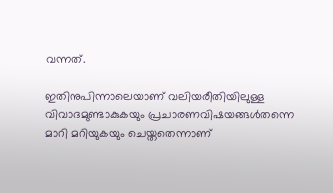വന്നത്.

ഇതിനുപിന്നാലെയാണ് വലിയരീതിയിലുള്ള വിവാദമുണ്ടാകുകയും പ്രചാരണവിഷയങ്ങള്‍തന്നെ മാറി മറിയുകയും ചെയ്തതെന്നാണ്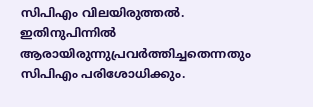സിപിഎം വിലയിരുത്തല്‍. ഇതിനുപിന്നിൽ ആരായിരുന്നുപ്രവർത്തിച്ചതെന്നതും സിപിഎം പരിശോധിക്കും.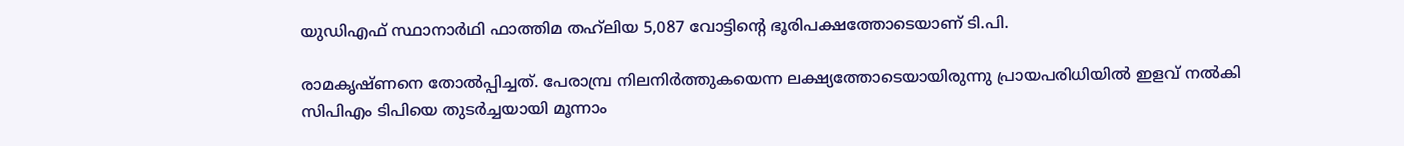യുഡിഎഫ് സ്ഥാനാർഥി ഫാത്തിമ തഹ്‌ലിയ 5,087 വോട്ടിന്‍റെ ഭൂരിപക്ഷത്തോടെയാണ് ടി.പി.

രാമകൃഷ്ണനെ തോൽപ്പിച്ചത്. പേരാമ്പ്ര നിലനിർത്തുകയെന്ന ലക്ഷ്യത്തോടെയായിരുന്നു പ്രായപരിധിയിൽ ഇളവ് നൽകി സിപിഎം ടിപിയെ തുടർച്ചയായി മൂന്നാം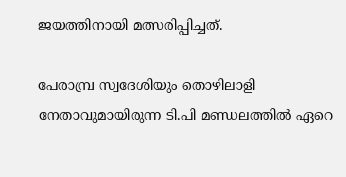ജയത്തിനായി മത്സരിപ്പിച്ചത്.

പേരാമ്പ്ര സ്വദേശിയും തൊഴിലാളി നേതാവുമായിരുന്ന ടി.പി മണ്ഡലത്തിൽ ഏറെ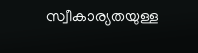സ്വീകാര്യതയുള്ള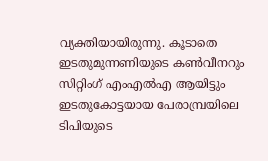വ്യക്തിയായിരുന്നു. കൂടാതെ ഇടതുമുന്നണിയുടെ കൺവീനറും സിറ്റിംഗ് എംഎൽഎ ആയിട്ടും ഇടതുകോട്ടയായ പേരാമ്പ്രയിലെ ടിപിയുടെ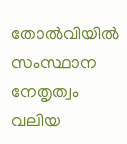തോൽവിയിൽ സംസ്ഥാന നേതൃത്വം വലിയ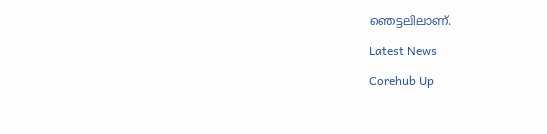ഞെട്ടലിലാണ്.

Latest News

Corehub Up